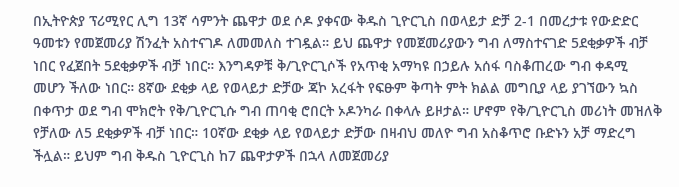በኢትዮጵያ ፕሪሚየር ሊግ 13ኛ ሳምንት ጨዋታ ወደ ሶዶ ያቀናው ቅዱስ ጊዮርጊስ በወላይታ ድቻ 2-1 በመረታቱ የውድድር ዓመቱን የመጀመሪያ ሽንፈት አስተናገዶ ለመመለስ ተገዷል። ይህ ጨዋታ የመጀመሪያውን ግብ ለማስተናገድ 5ደቂቃዎች ብቻ ነበር የፈጀበት 5ደቂቃዎች ብቻ ነበር። እንግዳዎቹ ቅ/ጊዮርጊሶች የአጥቂ አማካዩ በኃይሉ አሰፋ ባስቆጠረው ግብ ቀዳሚ መሆን ችለው ነበር። 8ኛው ደቂቃ ላይ የወላይታ ድቻው ጃኮ አረፋት የፍፁም ቅጣት ምት ክልል መግቢያ ላይ ያገኘውን ኳስ በቀጥታ ወደ ግብ ሞክሮት የቅ/ጊዮርጊሱ ግብ ጠባቂ ሮበርት ኦዶንካራ በቀላሉ ይዞታል። ሆኖም የቅ/ጊዮርጊስ መሪነት መዝለቅ የቻለው ለ5 ደቂቃዎች ብቻ ነበር። 10ኛው ደቂቃ ላይ የወላይታ ድቻው በዛብህ መለዮ ግብ አስቆጥሮ ቡድኑን አቻ ማድረግ ችሏል። ይህም ግብ ቅዱስ ጊዮርጊስ ከ7 ጨዋታዎች በኋላ ለመጀመሪያ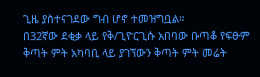ጊዜ ያስተናገደው ግብ ሆኖ ተመዝግቧል።
በ32ኛው ደቂቃ ላይ የቅ/ጊዮርጊሱ አበባው ቡጣቆ የፍፁም ቅጣት ምት አካባቢ ላይ ያገኘውን ቅጣት ምት መሬት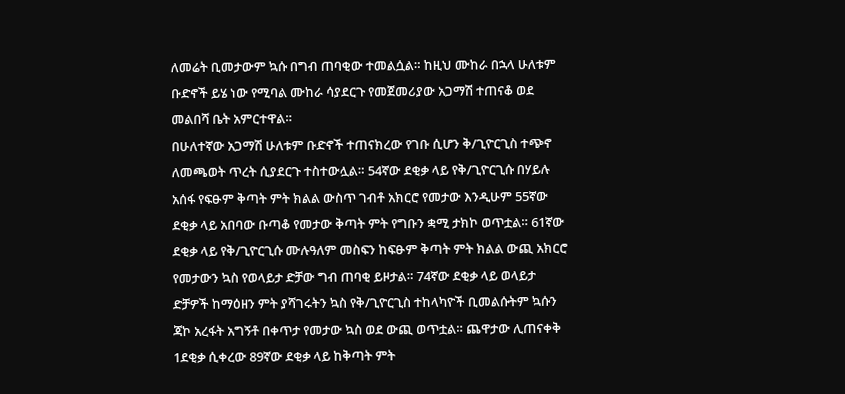ለመሬት ቢመታውም ኳሱ በግብ ጠባቂው ተመልሷል። ከዚህ ሙከራ በኋላ ሁለቱም ቡድኖች ይሄ ነው የሚባል ሙከራ ሳያደርጉ የመጀመሪያው አጋማሽ ተጠናቆ ወደ መልበሻ ቤት አምርተዋል።
በሁለተኛው አጋማሽ ሁለቱም ቡድኖች ተጠናክረው የገቡ ሲሆን ቅ/ጊዮርጊስ ተጭኖ ለመጫወት ጥረት ሲያደርጉ ተስተውሏል። 54ኛው ደቂቃ ላይ የቅ/ጊዮርጊሱ በሃይሉ አሰፋ የፍፁም ቅጣት ምት ክልል ውስጥ ገብቶ አክርሮ የመታው እንዲሁም 55ኛው ደቂቃ ላይ አበባው ቡጣቆ የመታው ቅጣት ምት የግቡን ቋሚ ታክኮ ወጥቷል። 61ኛው ደቂቃ ላይ የቅ/ጊዮርጊሱ ሙሉዓለም መስፍን ከፍፁም ቅጣት ምት ክልል ውጪ አክርሮ የመታውን ኳስ የወላይታ ድቻው ግብ ጠባቂ ይዞታል። 74ኛው ደቂቃ ላይ ወላይታ ድቻዎች ከማዕዘን ምት ያሻገሩትን ኳስ የቅ/ጊዮርጊስ ተከላካዮች ቢመልሱትም ኳሱን ጃኮ አረፋት አግኝቶ በቀጥታ የመታው ኳስ ወደ ውጪ ወጥቷል። ጨዋታው ሊጠናቀቅ 1ደቂቃ ሲቀረው 89ኛው ደቂቃ ላይ ከቅጣት ምት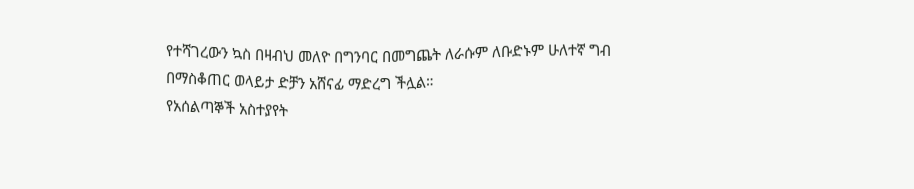የተሻገረውን ኳስ በዛብህ መለዮ በግንባር በመግጨት ለራሱም ለቡድኑም ሁለተኛ ግብ በማስቆጠር ወላይታ ድቻን አሸናፊ ማድረግ ችሏል።
የአሰልጣኞች አስተያየት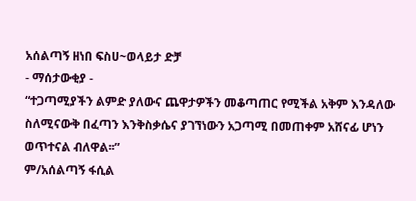አሰልጣኝ ዘነበ ፍስሀ~ወላይታ ድቻ
- ማሰታውቂያ -
“ተጋጣሚያችን ልምድ ያለውና ጨዋታዎችን መቆጣጠር የሚችል አቅም እንዳለው ስለሚናውቅ በፈጣን እንቅስቃሴና ያገኘነውን አጋጣሚ በመጠቀም አሸናፊ ሆነን ወጥተናል ብለዋል፡፡”
ም/አሰልጣኝ ፋሲል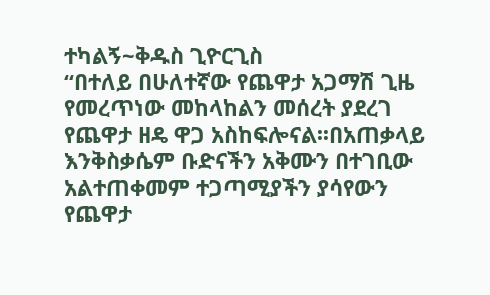ተካልኝ~ቅዱስ ጊዮርጊስ
“በተለይ በሁለተኛው የጨዋታ አጋማሽ ጊዜ የመረጥነው መከላከልን መሰረት ያደረገ የጨዋታ ዘዴ ዋጋ አስከፍሎናል፡፡በአጠቃላይ እንቅስቃሴም ቡድናችን አቅሙን በተገቢው አልተጠቀመም ተጋጣሚያችን ያሳየውን የጨዋታ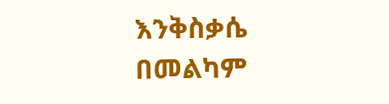እንቅስቃሴ በመልካም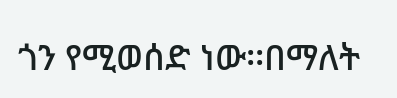ጎን የሚወሰድ ነው፡፡በማለት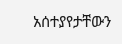አሰተያየታቸውን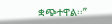ቋጭተዋል፡፡”